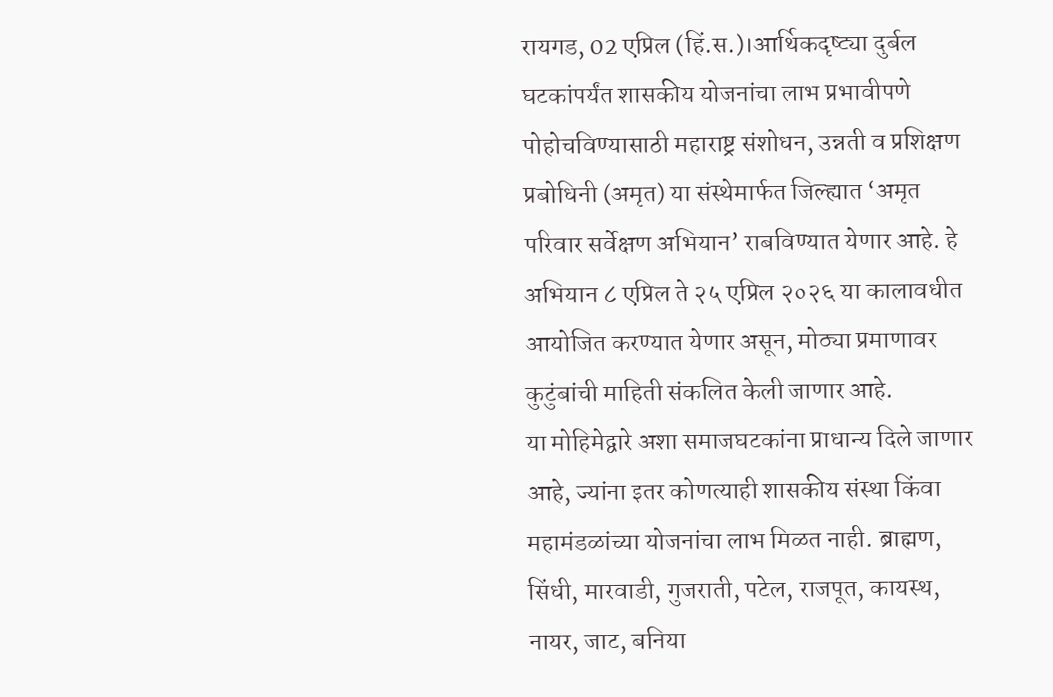रायगड, 02 एप्रिल (हिं.स.)।आर्थिकदृष्ट्या दुर्बल घटकांपर्यंत शासकीय योजनांचा लाभ प्रभावीपणे पोहोचविण्यासाठी महाराष्ट्र संशोधन, उन्नती व प्रशिक्षण प्रबोधिनी (अमृत) या संस्थेमार्फत जिल्ह्यात ‘अमृत परिवार सर्वेक्षण अभियान’ राबविण्यात येणार आहे. हे अभियान ८ एप्रिल ते २५ एप्रिल २०२६ या कालावधीत आयोजित करण्यात येणार असून, मोठ्या प्रमाणावर कुटुंबांची माहिती संकलित केली जाणार आहे.
या मोहिमेद्वारे अशा समाजघटकांना प्राधान्य दिले जाणार आहे, ज्यांना इतर कोणत्याही शासकीय संस्था किंवा महामंडळांच्या योजनांचा लाभ मिळत नाही. ब्राह्मण, सिंधी, मारवाडी, गुजराती, पटेल, राजपूत, कायस्थ, नायर, जाट, बनिया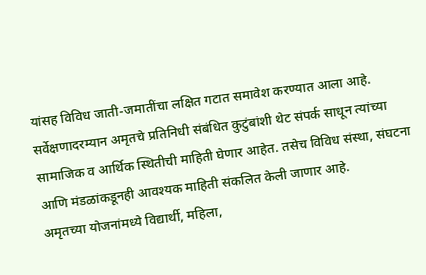यांसह विविध जाती-जमातींचा लक्षित गटात समावेश करण्यात आला आहे.
सर्वेक्षणादरम्यान अमृतचे प्रतिनिधी संबंधित कुटुंबांशी थेट संपर्क साधून त्यांच्या सामाजिक व आर्थिक स्थितीची माहिती घेणार आहेत. तसेच विविध संस्था, संघटना आणि मंडळांकडूनही आवश्यक माहिती संकलित केली जाणार आहे.
अमृतच्या योजनांमध्ये विद्यार्थी, महिला,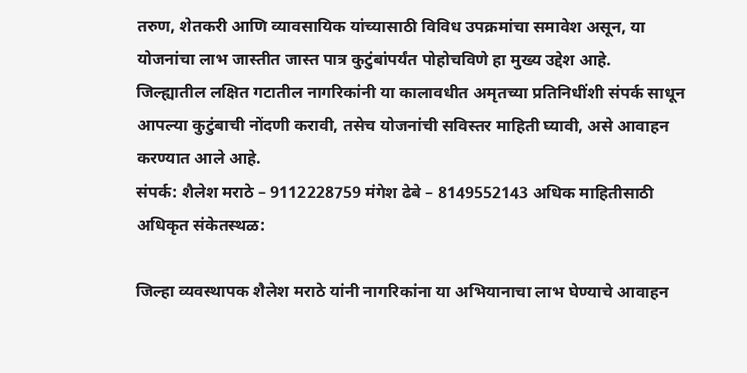तरुण, शेतकरी आणि व्यावसायिक यांच्यासाठी विविध उपक्रमांचा समावेश असून, या योजनांचा लाभ जास्तीत जास्त पात्र कुटुंबांपर्यंत पोहोचविणे हा मुख्य उद्देश आहे.
जिल्ह्यातील लक्षित गटातील नागरिकांनी या कालावधीत अमृतच्या प्रतिनिधींशी संपर्क साधून आपल्या कुटुंबाची नोंदणी करावी, तसेच योजनांची सविस्तर माहिती घ्यावी, असे आवाहन करण्यात आले आहे.
संपर्क: शैलेश मराठे – 9112228759 मंगेश ढेबे – 8149552143 अधिक माहितीसाठी अधिकृत संकेतस्थळ:

जिल्हा व्यवस्थापक शैलेश मराठे यांनी नागरिकांना या अभियानाचा लाभ घेण्याचे आवाहन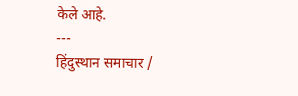केले आहे.
---
हिंदुस्थान समाचार /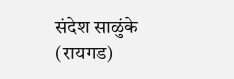संदेश साळुंके (रायगड)